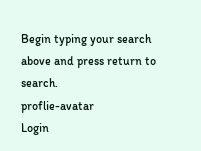Begin typing your search above and press return to search.
proflie-avatar
Login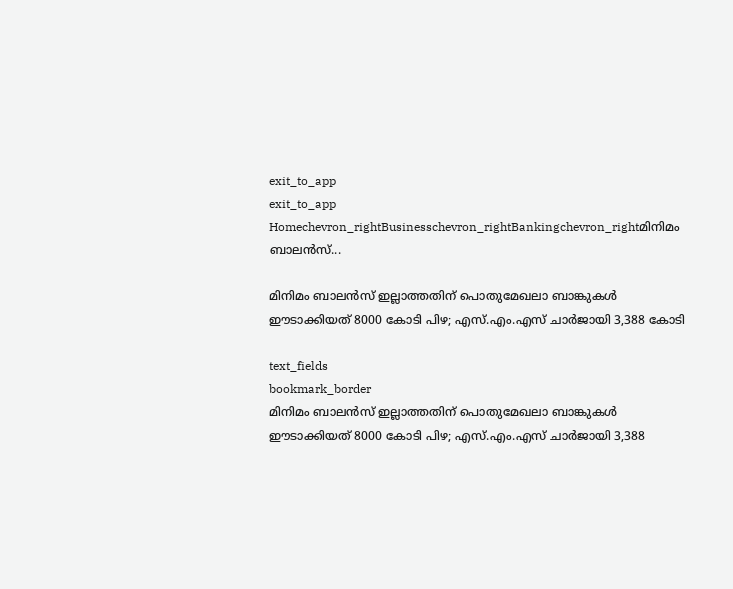exit_to_app
exit_to_app
Homechevron_rightBusinesschevron_rightBankingchevron_rightമിനിമം ബാലൻസ്...

മിനിമം ബാലൻസ് ഇല്ലാത്തതിന് പൊതുമേഖലാ ബാങ്കുകൾ ഈടാക്കിയത് 8000 കോടി പിഴ; എസ്.എം.എസ് ചാർജായി 3,388 കോടി

text_fields
bookmark_border
മിനിമം ബാലൻസ് ഇല്ലാത്തതിന് പൊതുമേഖലാ ബാങ്കുകൾ ഈടാക്കിയത് 8000 കോടി പിഴ; എസ്.എം.എസ് ചാർജായി 3,388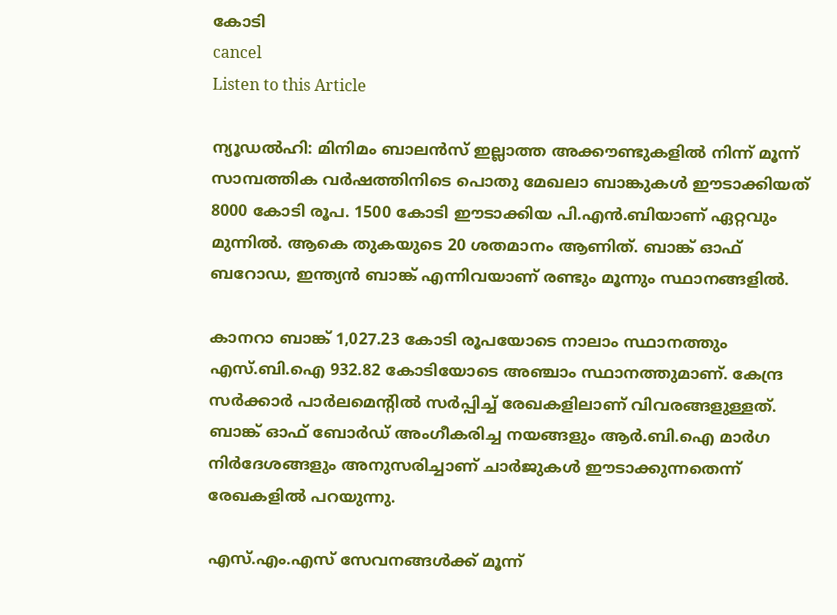കോടി
cancel
Listen to this Article

ന്യൂഡൽഹി: മിനിമം ബാലൻസ് ഇല്ലാത്ത അക്കൗണ്ടുകളിൽ നിന്ന് മൂന്ന് സാമ്പത്തിക വർഷത്തിനിടെ പൊതു മേഖലാ ബാങ്കുകൾ ഈടാക്കിയത് 8000 കോടി രൂപ. 1500 കോടി ഈടാക്കിയ പി.എൻ.ബിയാണ് ഏറ്റവും മുന്നിൽ. ആകെ തുകയുടെ 20 ശതമാനം ആണിത്. ബാങ്ക് ഓഫ് ബറോഡ, ഇന്ത്യൻ ബാങ്ക് എന്നിവയാണ് രണ്ടും മൂന്നും സ്ഥാനങ്ങളിൽ.

കാനറാ ബാങ്ക് 1,027.23 കോടി രൂപയോടെ നാലാം സ്ഥാനത്തും എസ്.ബി.ഐ 932.82 കോടിയോടെ അഞ്ചാം സ്ഥാനത്തുമാണ്. കേന്ദ്ര സർക്കാർ പാർലമെന്‍റിൽ സർപ്പിച്ച് രേഖകളിലാണ് വിവരങ്ങളുള്ളത്. ബാങ്ക് ഓഫ് ബോർഡ് അംഗീകരിച്ച നയങ്ങളും ആർ.ബി.ഐ മാർഗ നിർദേശങ്ങളും അനുസരിച്ചാണ് ചാർജുകൾ ഈടാക്കുന്നതെന്ന് രേഖകളിൽ പറയുന്നു.

എസ്.എം.എസ് സേവനങ്ങൾക്ക് മൂന്ന്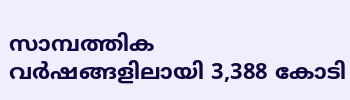സാമ്പത്തിക വർഷങ്ങളിലായി 3,388 കോടി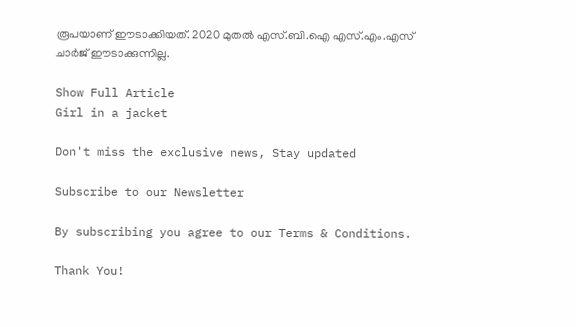രൂപയാണ് ഈടാക്കിയത്. 2020 മുതൽ എസ്.ബി.ഐ എസ്.എം.എസ് ചാർജ് ഈടാക്കുന്നില്ല.

Show Full Article
Girl in a jacket

Don't miss the exclusive news, Stay updated

Subscribe to our Newsletter

By subscribing you agree to our Terms & Conditions.

Thank You!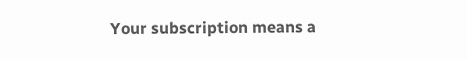Your subscription means a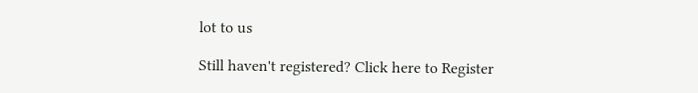lot to us

Still haven't registered? Click here to Register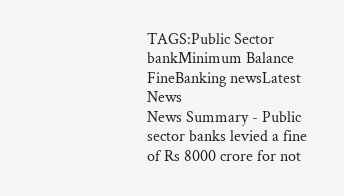TAGS:Public Sector bankMinimum Balance FineBanking newsLatest News
News Summary - Public sector banks levied a fine of Rs 8000 crore for not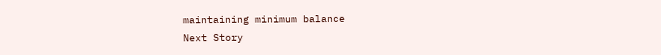maintaining minimum balance
Next Story